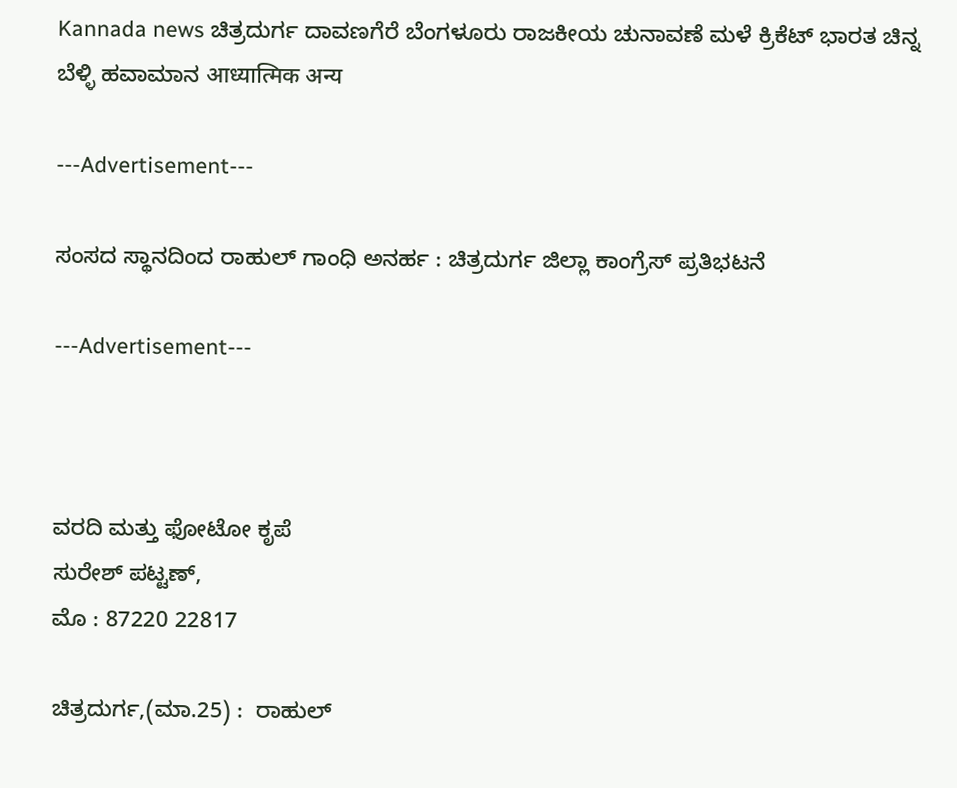Kannada news ಚಿತ್ರದುರ್ಗ ದಾವಣಗೆರೆ ಬೆಂಗಳೂರು ರಾಜಕೀಯ ಚುನಾವಣೆ ಮಳೆ ಕ್ರಿಕೆಟ್ ಭಾರತ ಚಿನ್ನ ಬೆಳ್ಳಿ ಹವಾಮಾನ आध्यात्मिक अन्य

---Advertisement---

ಸಂಸದ ಸ್ಥಾನದಿಂದ ರಾಹುಲ್ ಗಾಂಧಿ ಅನರ್ಹ : ಚಿತ್ರದುರ್ಗ ಜಿಲ್ಲಾ ಕಾಂಗ್ರೆಸ್ ಪ್ರತಿಭಟನೆ

---Advertisement---



ವರದಿ ಮತ್ತು ಫೋಟೋ ಕೃಪೆ
ಸುರೇಶ್ ಪಟ್ಟಣ್,
ಮೊ : 87220 22817

ಚಿತ್ರದುರ್ಗ,(ಮಾ.25) :  ರಾಹುಲ್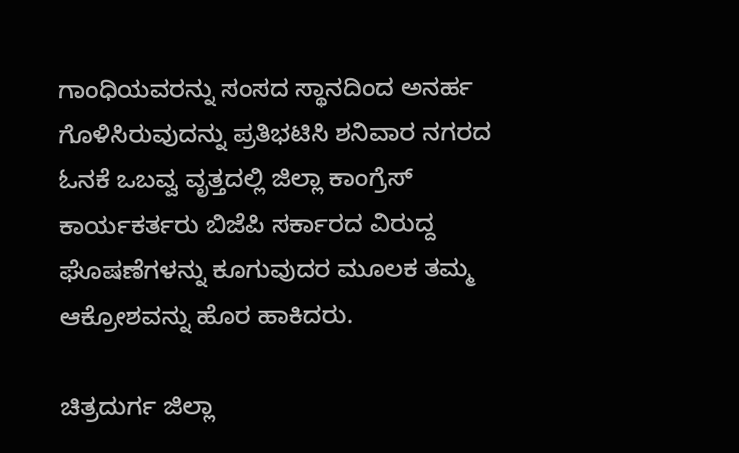ಗಾಂಧಿಯವರನ್ನು ಸಂಸದ ಸ್ಥಾನದಿಂದ ಅನರ್ಹ ಗೊಳಿಸಿರುವುದನ್ನು ಪ್ರತಿಭಟಿಸಿ ಶನಿವಾರ ನಗರದ ಓನಕೆ ಒಬವ್ವ ವೃತ್ತದಲ್ಲಿ ಜಿಲ್ಲಾ ಕಾಂಗ್ರೆಸ್ ಕಾರ್ಯಕರ್ತರು ಬಿಜೆಪಿ ಸರ್ಕಾರದ ವಿರುದ್ದ ಘೊಷಣೆಗಳನ್ನು ಕೂಗುವುದರ ಮೂಲಕ ತಮ್ಮ ಆಕ್ರೋಶವನ್ನು ಹೊರ ಹಾಕಿದರು.

ಚಿತ್ರದುರ್ಗ ಜಿಲ್ಲಾ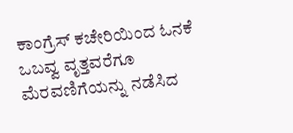ಕಾಂಗ್ರೆಸ್ ಕಚೇರಿಯಿಂದ ಓನಕೆ ಒಬವ್ವ ವೃತ್ತವರೆಗೂ ಮೆರವಣಿಗೆಯನ್ನು ನಡೆಸಿದ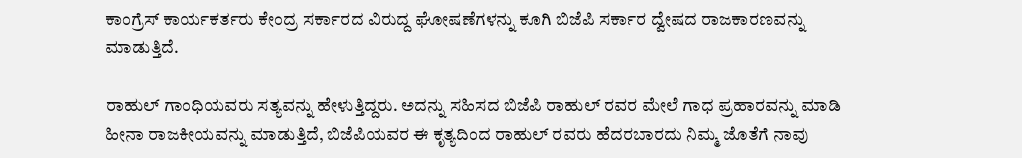ಕಾಂಗ್ರೆಸ್ ಕಾರ್ಯಕರ್ತರು ಕೇಂದ್ರ ಸರ್ಕಾರದ ವಿರುದ್ದ ಘೋಷಣೆಗಳನ್ನು ಕೂಗಿ ಬಿಜೆಪಿ ಸರ್ಕಾರ ದ್ವೇಷದ ರಾಜಕಾರಣವನ್ನು ಮಾಡುತ್ತಿದೆ.

ರಾಹುಲ್ ಗಾಂಧಿಯವರು ಸತ್ಯವನ್ನು ಹೇಳುತ್ತಿದ್ದರು. ಅದನ್ನು ಸಹಿಸದ ಬಿಜೆಪಿ ರಾಹುಲ್ ರವರ ಮೇಲೆ ಗಾಧ ಪ್ರಹಾರವನ್ನು ಮಾಡಿ ಹೀನಾ ರಾಜಕೀಯವನ್ನು ಮಾಡುತ್ತಿದೆ, ಬಿಜೆಪಿಯವರ ಈ ಕೃತ್ಯದಿಂದ ರಾಹುಲ್ ರವರು ಹೆದರಬಾರದು ನಿಮ್ಮ ಜೊತೆಗೆ ನಾವು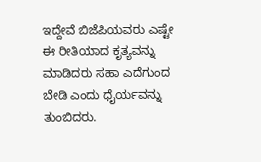ಇದ್ದೇವೆ ಬಿಜೆಪಿಯವರು ಎಷ್ಟೇ ಈ ರೀತಿಯಾದ ಕೃತ್ಯವನ್ನು ಮಾಡಿದರು ಸಹಾ ಎದೆಗುಂದ ಬೇಡಿ ಎಂದು ಧೈರ್ಯವನ್ನು ತುಂಬಿದರು.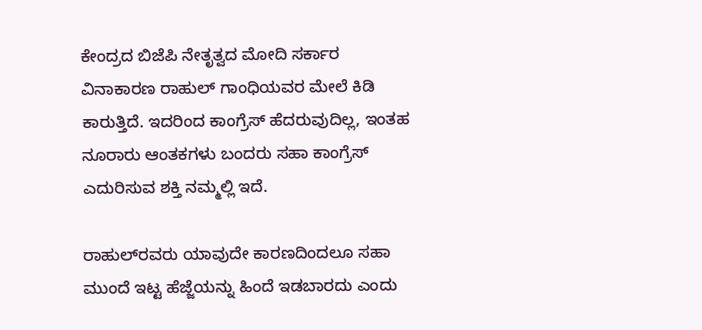ಕೇಂದ್ರದ ಬಿಜೆಪಿ ನೇತೃತ್ವದ ಮೋದಿ ಸರ್ಕಾರ ವಿನಾಕಾರಣ ರಾಹುಲ್ ಗಾಂಧಿಯವರ ಮೇಲೆ ಕಿಡಿ ಕಾರುತ್ತಿದೆ. ಇದರಿಂದ ಕಾಂಗ್ರೆಸ್ ಹೆದರುವುದಿಲ್ಲ, ಇಂತಹ ನೂರಾರು ಆಂತಕಗಳು ಬಂದರು ಸಹಾ ಕಾಂಗ್ರೆಸ್ ಎದುರಿಸುವ ಶಕ್ತಿ ನಮ್ಮಲ್ಲಿ ಇದೆ.

ರಾಹುಲ್‍ರವರು ಯಾವುದೇ ಕಾರಣದಿಂದಲೂ ಸಹಾ ಮುಂದೆ ಇಟ್ಟ ಹೆಜ್ಜೆಯನ್ನು ಹಿಂದೆ ಇಡಬಾರದು ಎಂದು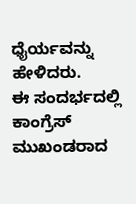ಧೈರ್ಯವನ್ನು ಹೇಳಿದರು.
ಈ ಸಂದರ್ಭದಲ್ಲಿ ಕಾಂಗ್ರೆಸ್ ಮುಖಂಡರಾದ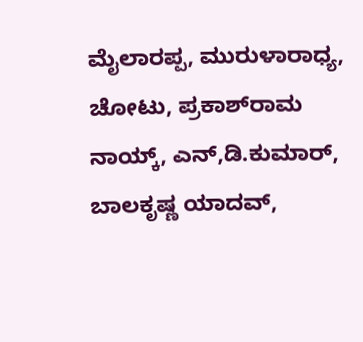ಮೈಲಾರಪ್ಪ, ಮುರುಳಾರಾಧ್ಯ, ಚೋಟು, ಪ್ರಕಾಶ್‍ರಾಮ ನಾಯ್ಕ್, ಎನ್,ಡಿ.ಕುಮಾರ್, ಬಾಲಕೃಷ್ಣ ಯಾದವ್,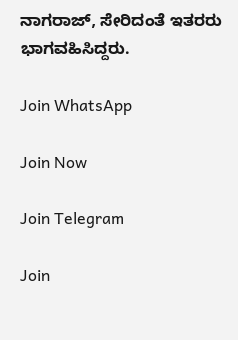ನಾಗರಾಜ್, ಸೇರಿದಂತೆ ಇತರರು ಭಾಗವಹಿಸಿದ್ದರು.

Join WhatsApp

Join Now

Join Telegram

Join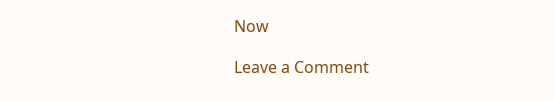Now

Leave a Comment